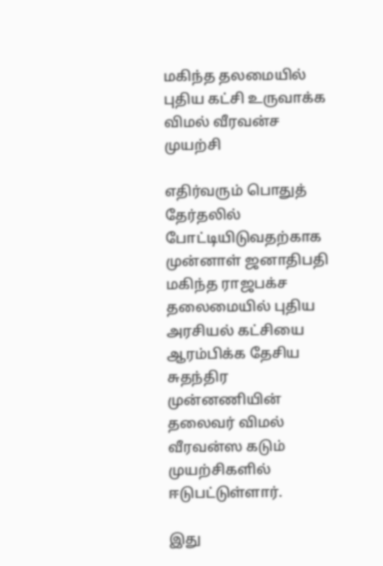மகிந்த தலமையில் புதிய கட்சி உருவாக்க விமல் வீரவன்ச முயற்சி

எதிர்வரும் பொதுத் தேர்தலில் போட்டியிடுவதற்காக முன்னாள் ஜனாதிபதி மகிந்த ராஜபக்ச தலைமையில் புதிய அரசியல் கட்சியை ஆரம்பிக்க தேசிய சுதந்திர முன்னணியின் தலைவர் விமல் வீரவன்ஸ கடும் முயற்சிகளில் ஈடுபட்டுள்ளார்.

இது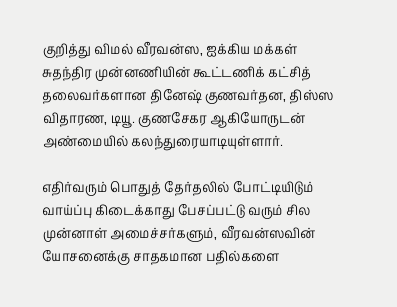குறித்து விமல் வீரவன்ஸ, ஐக்கிய மக்கள் சுதந்திர முன்னணியின் கூட்டணிக் கட்சித் தலைவர்களான தினேஷ் குணவர்தன, திஸ்ஸ விதாரண, டியூ. குணசேகர ஆகியோருடன் அண்மையில் கலந்துரையாடியுள்ளார்.

எதிர்வரும் பொதுத் தேர்தலில் போட்டியிடும் வாய்ப்பு கிடைக்காது பேசப்பட்டு வரும் சில முன்னாள் அமைச்சர்களும், வீரவன்ஸவின் யோசனைக்கு சாதகமான பதில்களை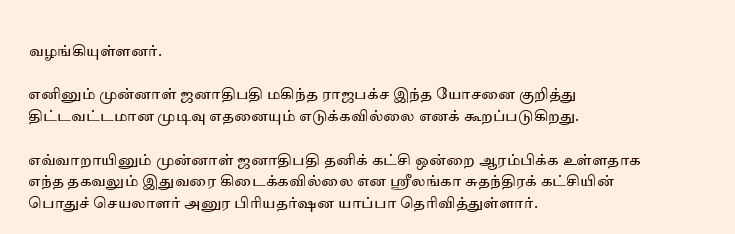வழங்கியுள்ளனர்.

எனினும் முன்னாள் ஜனாதிபதி மகிந்த ராஜபக்ச இந்த யோசனை குறித்து திட்டவட்டமான முடிவு எதனையும் எடுக்கவில்லை எனக் கூறப்படுகிறது.

எவ்வாறாயினும் முன்னாள் ஜனாதிபதி தனிக் கட்சி ஒன்றை ஆரம்பிக்க உள்ளதாக எந்த தகவலும் இதுவரை கிடைக்கவில்லை என ஸ்ரீலங்கா சுதந்திரக் கட்சியின் பொதுச் செயலாளர் அனுர பிரியதர்ஷன யாப்பா தெரிவித்துள்ளார்.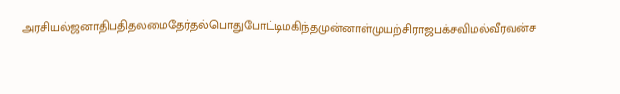அரசியல்ஜனாதிபதிதலமைதேர்தல்பொதுபோட்டிமகிந்தமுன்னாள்முயற்சிராஜபக்சவிமல்வீரவன்ச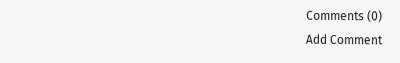Comments (0)
Add Comment